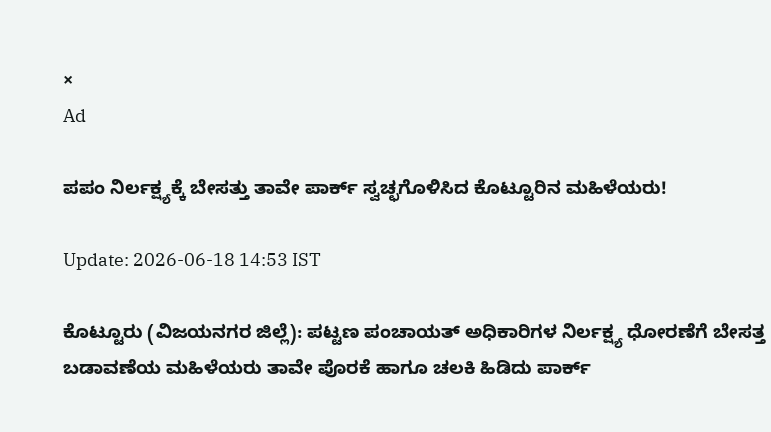×
Ad

ಪಪಂ ನಿರ್ಲಕ್ಷ್ಯಕ್ಕೆ ಬೇಸತ್ತು ತಾವೇ ಪಾರ್ಕ್ ಸ್ವಚ್ಛಗೊಳಿಸಿದ ಕೊಟ್ಟೂರಿನ ಮಹಿಳೆಯರು!

Update: 2026-06-18 14:53 IST

ಕೊಟ್ಟೂರು (ವಿಜಯನಗರ ಜಿಲ್ಲೆ): ಪಟ್ಟಣ ಪಂಚಾಯತ್ ಅಧಿಕಾರಿಗಳ ನಿರ್ಲಕ್ಷ್ಯ ಧೋರಣೆಗೆ ಬೇಸತ್ತ ಬಡಾವಣೆಯ ಮಹಿಳೆಯರು ತಾವೇ ಪೊರಕೆ ಹಾಗೂ ಚಲಕಿ ಹಿಡಿದು ಪಾರ್ಕ್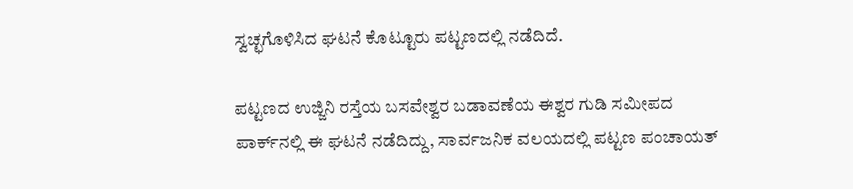ಸ್ವಚ್ಛಗೊಳಿಸಿದ ಘಟನೆ ಕೊಟ್ಟೂರು ಪಟ್ಟಣದಲ್ಲಿ ನಡೆದಿದೆ.

ಪಟ್ಟಣದ ಉಜ್ಜಿನಿ ರಸ್ತೆಯ ಬಸವೇಶ್ವರ ಬಡಾವಣೆಯ ಈಶ್ವರ ಗುಡಿ ಸಮೀಪದ ಪಾರ್ಕ್‌ನಲ್ಲಿ ಈ ಘಟನೆ ನಡೆದಿದ್ದು, ಸಾರ್ವಜನಿಕ ವಲಯದಲ್ಲಿ ಪಟ್ಟಣ ಪಂಚಾಯತ್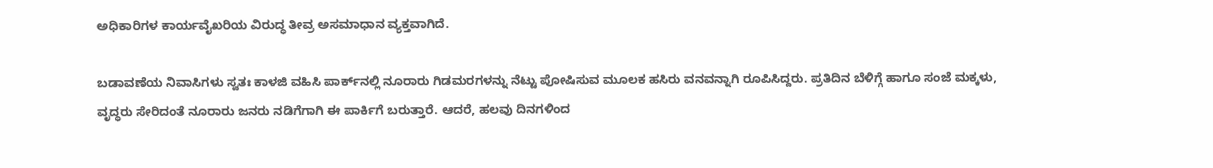ಅಧಿಕಾರಿಗಳ ಕಾರ್ಯವೈಖರಿಯ ವಿರುದ್ಧ ತೀವ್ರ ಅಸಮಾಧಾನ ವ್ಯಕ್ತವಾಗಿದೆ.

ಬಡಾವಣೆಯ ನಿವಾಸಿಗಳು ಸ್ವತಃ ಕಾಳಜಿ ವಹಿಸಿ ಪಾರ್ಕ್‌ನಲ್ಲಿ ನೂರಾರು ಗಿಡಮರಗಳನ್ನು ನೆಟ್ಟು ಪೋಷಿಸುವ ಮೂಲಕ ಹಸಿರು ವನವನ್ನಾಗಿ ರೂಪಿಸಿದ್ದರು. ಪ್ರತಿದಿನ ಬೆಳಿಗ್ಗೆ ಹಾಗೂ ಸಂಜೆ ಮಕ್ಕಳು, ವೃದ್ಧರು ಸೇರಿದಂತೆ ನೂರಾರು ಜನರು ನಡಿಗೆಗಾಗಿ ಈ ಪಾರ್ಕಿಗೆ ಬರುತ್ತಾರೆ. ಆದರೆ, ಹಲವು ದಿನಗಳಿಂದ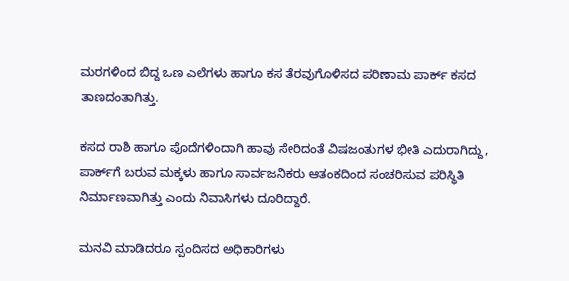ಮರಗಳಿಂದ ಬಿದ್ದ ಒಣ ಎಲೆಗಳು ಹಾಗೂ ಕಸ ತೆರವುಗೊಳಿಸದ ಪರಿಣಾಮ ಪಾರ್ಕ್ ಕಸದ ತಾಣದಂತಾಗಿತ್ತು.

ಕಸದ ರಾಶಿ ಹಾಗೂ ಪೊದೆಗಳಿಂದಾಗಿ ಹಾವು ಸೇರಿದಂತೆ ವಿಷಜಂತುಗಳ ಭೀತಿ ಎದುರಾಗಿದ್ದು, ಪಾರ್ಕ್‌ಗೆ ಬರುವ ಮಕ್ಕಳು ಹಾಗೂ ಸಾರ್ವಜನಿಕರು ಆತಂಕದಿಂದ ಸಂಚರಿಸುವ ಪರಿಸ್ಥಿತಿ ನಿರ್ಮಾಣವಾಗಿತ್ತು ಎಂದು ನಿವಾಸಿಗಳು ದೂರಿದ್ದಾರೆ.

ಮನವಿ ಮಾಡಿದರೂ ಸ್ಪಂದಿಸದ ಅಧಿಕಾರಿಗಳು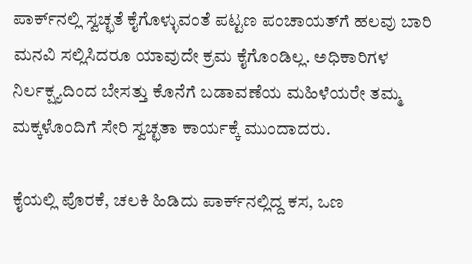ಪಾರ್ಕ್‌ನಲ್ಲಿ ಸ್ವಚ್ಛತೆ ಕೈಗೊಳ್ಳುವಂತೆ ಪಟ್ಟಣ ಪಂಚಾಯತ್‌ಗೆ ಹಲವು ಬಾರಿ ಮನವಿ ಸಲ್ಲಿಸಿದರೂ ಯಾವುದೇ ಕ್ರಮ ಕೈಗೊಂಡಿಲ್ಲ. ಅಧಿಕಾರಿಗಳ ನಿರ್ಲಕ್ಷ್ಯದಿಂದ ಬೇಸತ್ತು ಕೊನೆಗೆ ಬಡಾವಣೆಯ ಮಹಿಳೆಯರೇ ತಮ್ಮ ಮಕ್ಕಳೊಂದಿಗೆ ಸೇರಿ ಸ್ವಚ್ಛತಾ ಕಾರ್ಯಕ್ಕೆ ಮುಂದಾದರು.

ಕೈಯಲ್ಲಿ ಪೊರಕೆ, ಚಲಕಿ ಹಿಡಿದು ಪಾರ್ಕ್‌ನಲ್ಲಿದ್ದ ಕಸ, ಒಣ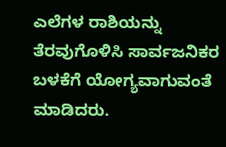ಎಲೆಗಳ ರಾಶಿಯನ್ನು ತೆರವುಗೊಳಿಸಿ ಸಾರ್ವಜನಿಕರ ಬಳಕೆಗೆ ಯೋಗ್ಯವಾಗುವಂತೆ ಮಾಡಿದರು.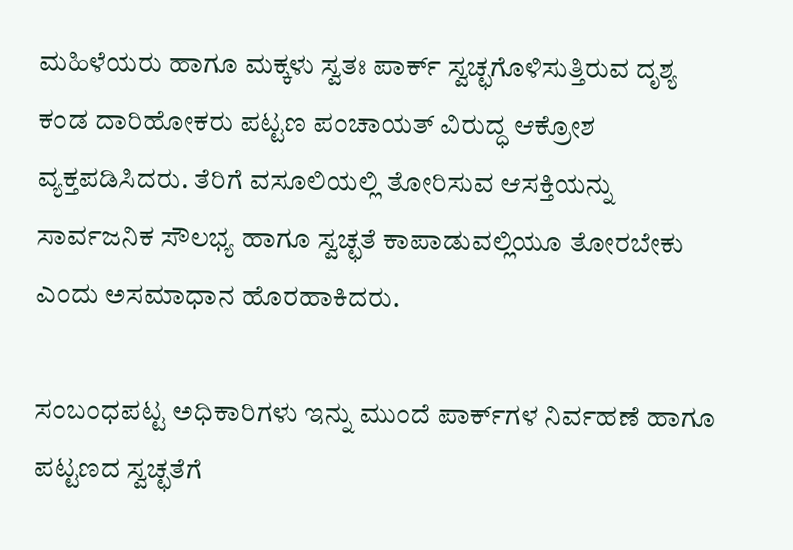ಮಹಿಳೆಯರು ಹಾಗೂ ಮಕ್ಕಳು ಸ್ವತಃ ಪಾರ್ಕ್ ಸ್ವಚ್ಛಗೊಳಿಸುತ್ತಿರುವ ದೃಶ್ಯ ಕಂಡ ದಾರಿಹೋಕರು ಪಟ್ಟಣ ಪಂಚಾಯತ್ ವಿರುದ್ಧ ಆಕ್ರೋಶ ವ್ಯಕ್ತಪಡಿಸಿದರು. ತೆರಿಗೆ ವಸೂಲಿಯಲ್ಲಿ ತೋರಿಸುವ ಆಸಕ್ತಿಯನ್ನು ಸಾರ್ವಜನಿಕ ಸೌಲಭ್ಯ ಹಾಗೂ ಸ್ವಚ್ಛತೆ ಕಾಪಾಡುವಲ್ಲಿಯೂ ತೋರಬೇಕು ಎಂದು ಅಸಮಾಧಾನ ಹೊರಹಾಕಿದರು.

ಸಂಬಂಧಪಟ್ಟ ಅಧಿಕಾರಿಗಳು ಇನ್ನು ಮುಂದೆ ಪಾರ್ಕ್‌ಗಳ ನಿರ್ವಹಣೆ ಹಾಗೂ ಪಟ್ಟಣದ ಸ್ವಚ್ಛತೆಗೆ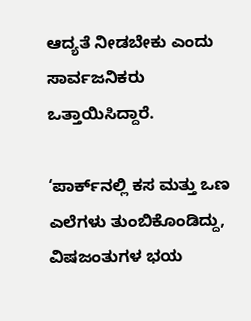ಆದ್ಯತೆ ನೀಡಬೇಕು ಎಂದು ಸಾರ್ವಜನಿಕರು ಒತ್ತಾಯಿಸಿದ್ದಾರೆ.

‘ಪಾರ್ಕ್‌ನಲ್ಲಿ ಕಸ ಮತ್ತು ಒಣ ಎಲೆಗಳು ತುಂಬಿಕೊಂಡಿದ್ದು, ವಿಷಜಂತುಗಳ ಭಯ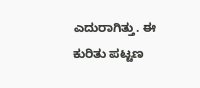ಎದುರಾಗಿತ್ತು. ಈ ಕುರಿತು ಪಟ್ಟಣ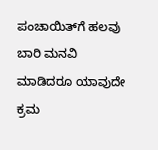ಪಂಚಾಯಿತ್‌ಗೆ ಹಲವು ಬಾರಿ ಮನವಿ ಮಾಡಿದರೂ ಯಾವುದೇ ಕ್ರಮ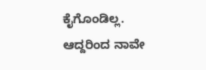ಕೈಗೊಂಡಿಲ್ಲ. ಆದ್ದರಿಂದ ನಾವೇ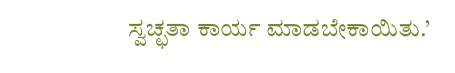ಸ್ವಚ್ಛತಾ ಕಾರ್ಯ ಮಾಡಬೇಕಾಯಿತು.’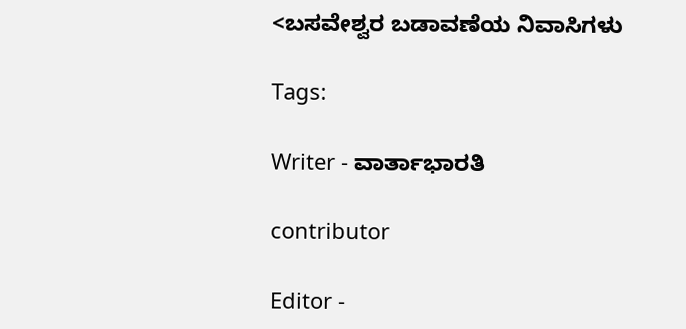<ಬಸವೇಶ್ವರ ಬಡಾವಣೆಯ ನಿವಾಸಿಗಳು

Tags:

Writer - ವಾರ್ತಾಭಾರತಿ

contributor

Editor -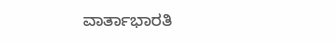ವಾರ್ತಾಭಾರತಿ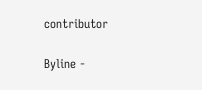contributor

Byline -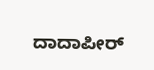ದಾದಾಪೀರ್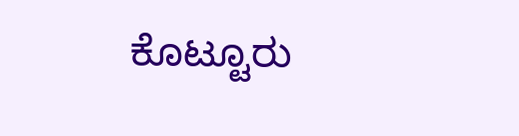ಕೊಟ್ಟೂರು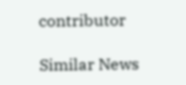contributor

Similar News